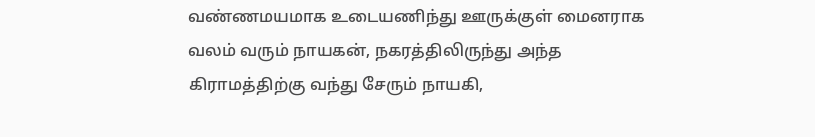வண்ணமயமாக உடையணிந்து ஊருக்குள் மைனராக வலம் வரும் நாயகன், நகரத்திலிருந்து அந்த கிராமத்திற்கு வந்து சேரும் நாயகி,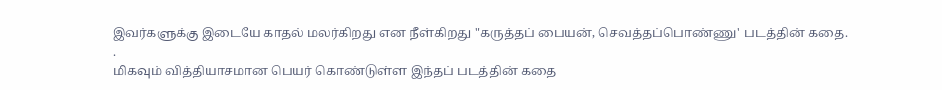இவர்களுக்கு இடையே காதல் மலர்கிறது என நீள்கிறது "கருத்தப் பையன், செவத்தப்பொண்ணு' படத்தின் கதை.
.
மிகவும் வித்தியாசமான பெயர் கொண்டுள்ள இந்தப் படத்தின் கதை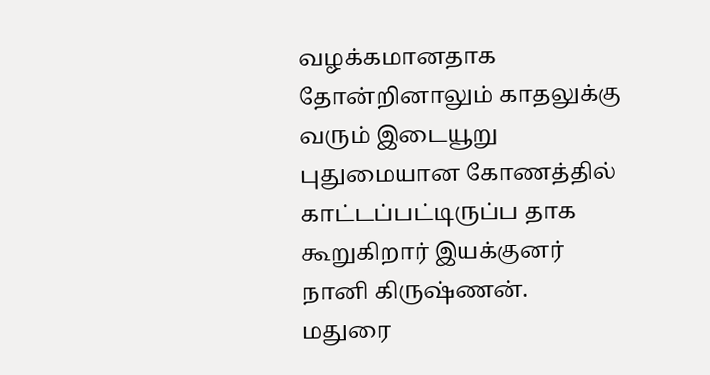வழக்கமானதாக தோன்றினாலும் காதலுக்கு வரும் இடையூறு புதுமையான கோணத்தில் காட்டப்பட்டிருப்ப தாக கூறுகிறார் இயக்குனர் நானி கிருஷ்ணன்.
மதுரை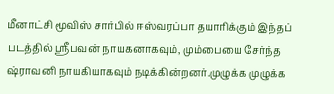மீனாட்சி மூவிஸ் சார்பில் ஈஸ்வரப்பா தயாரிக்கும் இந்தப் படத்தில் ஸ்ரீபவன் நாயகனாகவும், மும்பையை சேர்ந்த ஷ்ராவனி நாயகியாகவும் நடிக்கின்றனர்.முழுக்க முழுக்க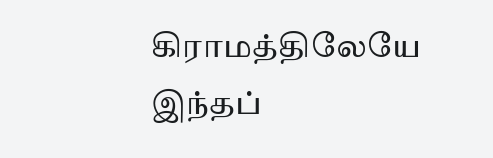கிராமத்திலேயே இந்தப்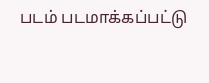படம் படமாக்கப்பட்டு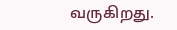வருகிறது.